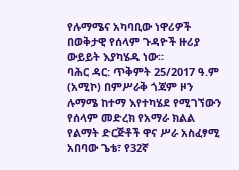የሉማሜና አካባቢው ነዋሪዎች በወቅታዊ የሰላም ጉዳዮች ዙሪያ ውይይት እያካሄዱ ነው።
ባሕር ዳር: ጥቅምት 25/2017 ዓ.ም (አሚኮ) በምሥራቅ ጎጃም ዞን ሉማሜ ከተማ እየተካሄደ የሚገኘውን የሰላም መድረክ የአማራ ክልል የልማት ድርጅቶች ዋና ሥራ አስፈፃሚ አበባው ጌቴ፣ የ32ኛ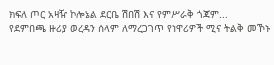ክፍለ ጦር አዛዥ ኮሎኔል ደርቤ ሽበሽ እና የምሥራቅ ጎጃም...
የደምበጫ ዙሪያ ወረዳን ሰላም ለማረጋገጥ የነዋሪዎች ሚና ትልቅ መኾኑ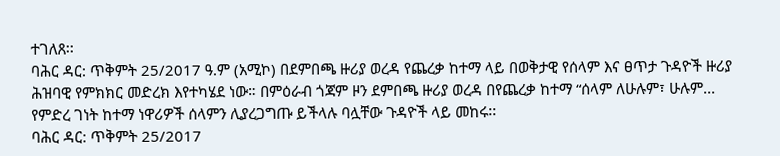ተገለጸ፡፡
ባሕር ዳር: ጥቅምት 25/2017 ዓ.ም (አሚኮ) በደምበጫ ዙሪያ ወረዳ የጨረቃ ከተማ ላይ በወቅታዊ የሰላም እና ፀጥታ ጉዳዮች ዙሪያ ሕዝባዊ የምክክር መድረክ እየተካሄደ ነው። በምዕራብ ጎጃም ዞን ደምበጫ ዙሪያ ወረዳ በየጨረቃ ከተማ “ሰላም ለሁሉም፣ ሁሉም...
የምድረ ገነት ከተማ ነዋሪዎች ሰላምን ሊያረጋግጡ ይችላሉ ባሏቸው ጉዳዮች ላይ መከሩ፡፡
ባሕር ዳር: ጥቅምት 25/2017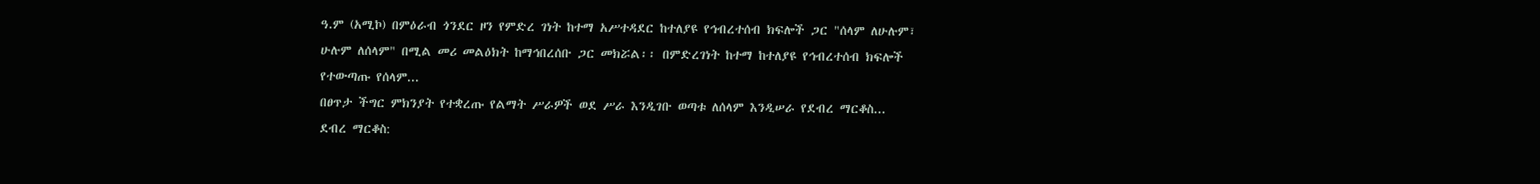ዓ.ም (አሚኮ) በምዕራብ ጎንደር ዞን የምድረ ገነት ከተማ አሥተዳደር ከተለያዩ የኅብረተሰብ ክፍሎች ጋር "ሰላም ለሁሉም፣ ሁሉም ለሰላም" በሚል መሪ መልዕክት ከማኅበረሰቡ ጋር መክሯል፡፡ በምድረገነት ከተማ ከተለያዩ የኅብረተሰብ ክፍሎች የተውጣጡ የሰላም...
በፀጥታ ችግር ምክንያት የተቋረጡ የልማት ሥራዎች ወደ ሥራ እንዲገቡ ወጣቱ ለሰላም እንዲሠራ የደብረ ማርቆስ...
ደብረ ማርቆስ: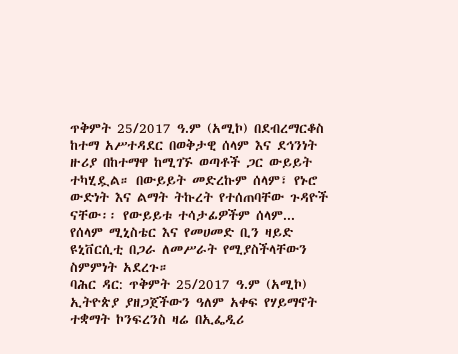ጥቅምት 25/2017 ዓ.ም (አሚኮ) በደብረማርቆስ ከተማ አሥተዳደር በወቅታዊ ሰላም እና ደኅንነት ዙሪያ በከተማዋ ከሚገኙ ወጣቶች ጋር ውይይት ተካሂዷል። በውይይት መድረኩም ሰላም፣ የኑሮ ውድነት እና ልማት ትኩረት የተሰጠባቸው ጉዳዮች ናቸው፡፡ የውይይቱ ተሳታፊዎችም ሰላም...
የሰላም ሚኒስቴር እና የመሀመድ ቢን ዛይድ ዩኒቨርሲቲ በጋራ ለመሥራት የሚያስችላቸውን ስምምነት አደረጉ።
ባሕር ዳር: ጥቅምት 25/2017 ዓ.ም (አሚኮ) ኢትዮጵያ ያዘጋጀችውን ዓለም አቀፍ የሃይማኖት ተቋማት ኮንፍረንስ ዛሬ በኢፌዲሪ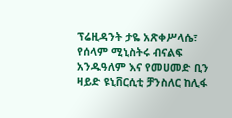ፕሬዚዳንት ታዬ አጽቀሥላሴ፣ የሰላም ሚኒስትሩ ብናልፍ አንዱዓለም እና የመሀመድ ቢን ዛይድ ዩኒቨርሲቲ ቻንስለር ከሊፋ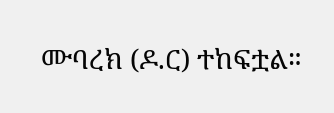ሙባረክ (ዶ.ር) ተከፍቷል።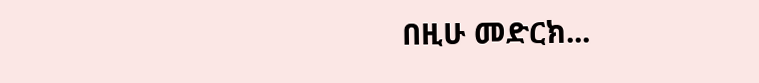በዚሁ መድርክ...